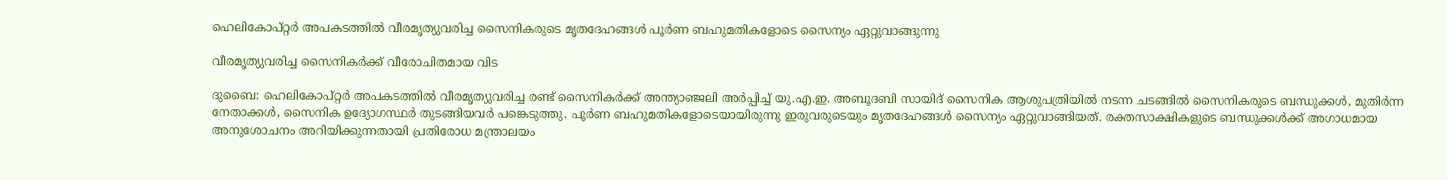ഹെലികോപ്റ്റർ അപകടത്തിൽ വീരമൃത്യുവരിച്ച സൈനികരുടെ മൃതദേഹങ്ങൾ പൂർണ ബഹുമതികളോടെ സൈന്യം ഏറ്റുവാങ്ങുന്നു

വീരമൃത്യുവരിച്ച സൈനികർക്ക് വീരോചിതമായ വിട

ദുബൈ: ഹെലികോപ്റ്റർ അപകടത്തിൽ വീരമൃത്യുവരിച്ച രണ്ട് സൈനികർക്ക് അന്ത്യാഞ്ജലി അർപ്പിച്ച് യു.എ.ഇ. അബൂദബി സായിദ് സൈനിക ആശുപത്രിയിൽ നടന്ന ചടങ്ങിൽ സൈനികരുടെ ബന്ധുക്കൾ, മുതിർന്ന നേതാക്കൾ, സൈനിക ഉദ്യോഗസ്ഥർ തുടങ്ങിയവർ പങ്കെടുത്തു. പൂർണ ബഹുമതികളോടെയായിരുന്നു ഇരുവരുടെയും മൃതദേഹങ്ങൾ സൈന്യം ഏറ്റുവാങ്ങിയത്. രക്തസാക്ഷികളുടെ ബന്ധുക്കൾക്ക് അഗാധമായ അനുശോചനം അറിയിക്കുന്നതായി പ്രതിരോധ മന്ത്രാലയം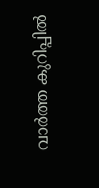വാർത്ത കുറിപ്പിൽ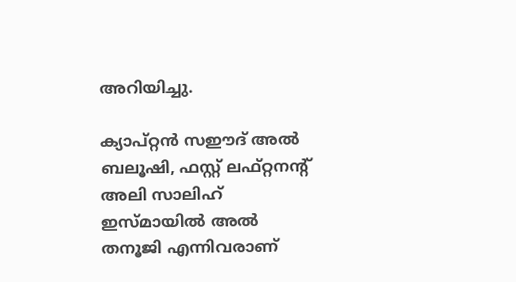അറിയിച്ചു.

ക്യാപ്റ്റൻ സഈദ് അൽ ബലൂഷി, ഫസ്റ്റ് ലഫ്റ്റനന്‍റ് അലി സാലിഹ് ഇസ്മായിൽ അൽ തനൂജി എന്നിവരാണ്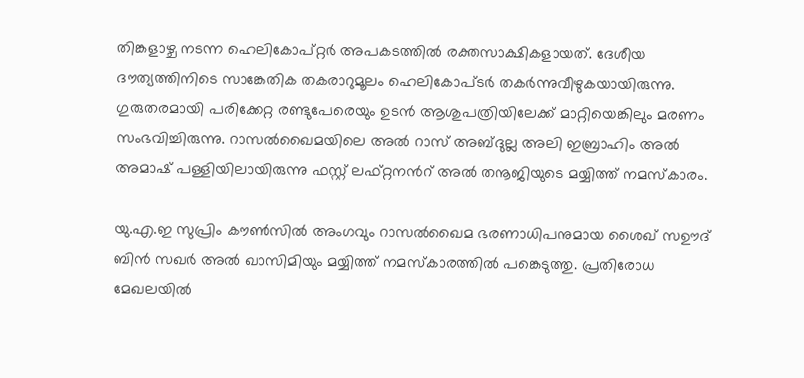തിങ്കളാഴ്ച നടന്ന ഹെലികോപ്റ്റർ അപകടത്തിൽ രക്തസാക്ഷികളായത്. ദേശീയ ദൗത്യത്തിനിടെ സാങ്കേതിക തകരാറുമൂലം ഹെലികോപ്ടർ തകർന്നുവീഴുകയായിരുന്നു. ഗുരുതരമായി പരിക്കേറ്റ രണ്ടുപേരെയും ഉടൻ ആശുപത്രിയിലേക്ക് മാറ്റിയെങ്കിലും മരണം സംഭവിച്ചിരുന്നു. റാസൽഖൈമയിലെ അൽ റാസ് അബ്ദുല്ല അലി ഇബ്രാഹിം അൽ അമാഷ് പള്ളിയിലായിരുന്നു ഫസ്റ്റ് ലഫ്റ്റനന്‍റ് അൽ തനൂജിയുടെ മയ്യിത്ത് നമസ്കാരം.

യു.എ.ഇ സുപ്രിം കൗൺസിൽ അംഗവും റാസൽഖൈമ ഭരണാധിപനുമായ ശൈഖ് സഊദ് ബിൻ സഖർ അൽ ഖാസിമിയും മയ്യിത്ത് നമസ്കാരത്തിൽ പങ്കെടുത്തു. പ്രതിരോധ മേഖലയിൽ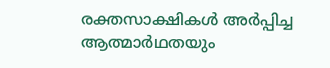രക്തസാക്ഷികൾ അർപ്പിച്ച ആത്മാർഥതയും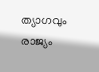ത്യാഗവും രാജ്യം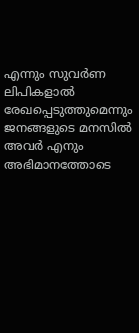എന്നും സുവർണ ലിപികളാൽ രേഖപ്പെടുത്തുമെന്നും ജനങ്ങളുടെ മനസിൽ അവർ എനും അഭിമാനത്തോടെ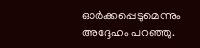ഓർക്കപ്പെടുമെന്നും അദ്ദേഹം പറഞ്ഞു.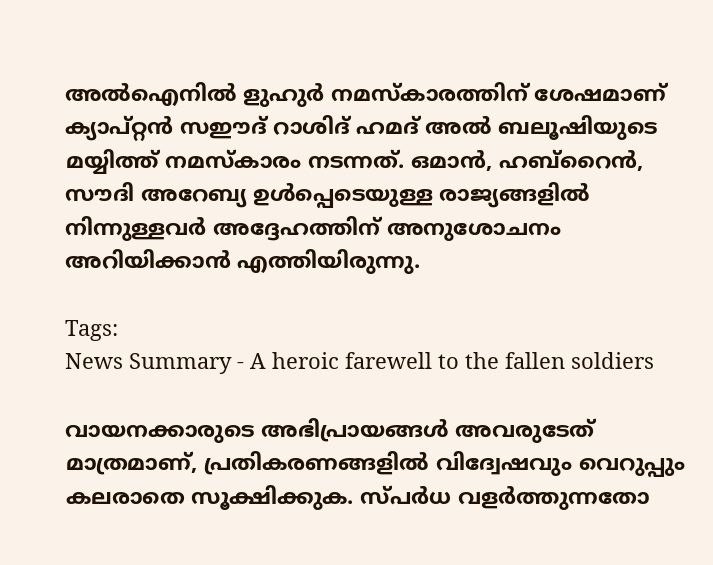അൽഐനിൽ ളുഹുർ നമസ്കാരത്തിന് ശേഷമാണ് ക്യാപ്റ്റൻ സഈദ് റാശിദ് ഹമദ് അൽ ബലൂഷിയുടെ മയ്യിത്ത് നമസ്കാരം നടന്നത്. ഒമാൻ, ഹബ്റൈൻ, സൗദി അറേബ്യ ഉൾപ്പെടെയുള്ള രാജ്യങ്ങളിൽ നിന്നുള്ളവർ അദ്ദേഹത്തിന് അനുശോചനം അറിയിക്കാൻ എത്തിയിരുന്നു.

Tags:
News Summary - A heroic farewell to the fallen soldiers

വായനക്കാരുടെ അഭിപ്രായങ്ങള്‍ അവരുടേത് മാത്രമാണ്, പ്രതികരണങ്ങളിൽ വിദ്വേഷവും വെറുപ്പും കലരാതെ സൂക്ഷിക്കുക. സ്പർധ വളർത്തുന്നതോ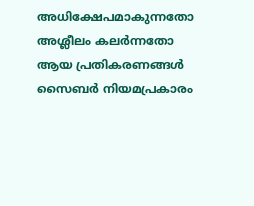അധിക്ഷേപമാകുന്നതോ അശ്ലീലം കലർന്നതോ ആയ പ്രതികരണങ്ങൾ സൈബർ നിയമപ്രകാരം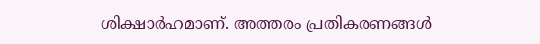ശിക്ഷാർഹമാണ്. അത്തരം പ്രതികരണങ്ങൾ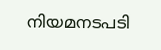നിയമനടപടി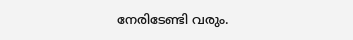നേരിടേണ്ടി വരും.